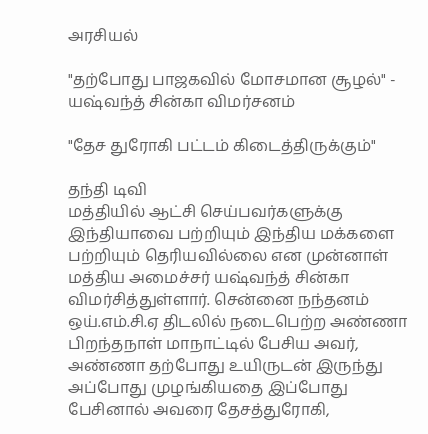அரசியல்

"தற்போது பாஜகவில் மோசமான சூழல்" - யஷ்வந்த் சின்கா விமர்சனம்

"தேச துரோகி பட்டம் கிடைத்திருக்கும்"

தந்தி டிவி
மத்தியில் ஆட்சி செய்பவர்களுக்கு இந்தியாவை பற்றியும் இந்திய மக்களை பற்றியும் தெரியவில்லை என முன்னாள் மத்திய அமைச்சர் யஷ்வந்த் சின்கா விமர்சித்துள்ளார். சென்னை நந்தனம் ஒய்.எம்.சி.ஏ திடலில் நடைபெற்ற அண்ணா பிறந்தநாள் மாநாட்டில் பேசிய அவர், அண்ணா தற்போது உயிருடன் இருந்து அப்போது முழங்கியதை இப்போது பேசினால் அவரை தேசத்துரோகி,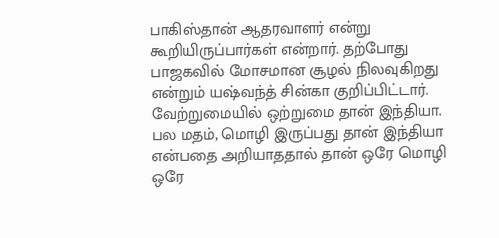பாகிஸ்தான் ஆதரவாளர் என்று கூறியிருப்பார்கள் என்றார். தற்போது பாஜகவில் மோசமான சூழல் நிலவுகிறது என்றும் யஷ்வந்த் சின்கா குறிப்பிட்டார். வேற்றுமையில் ஒற்றுமை தான் இந்தியா. பல மதம், மொழி இருப்பது தான் இந்தியா என்பதை அறியாததால் தான் ஒரே மொழி ஒரே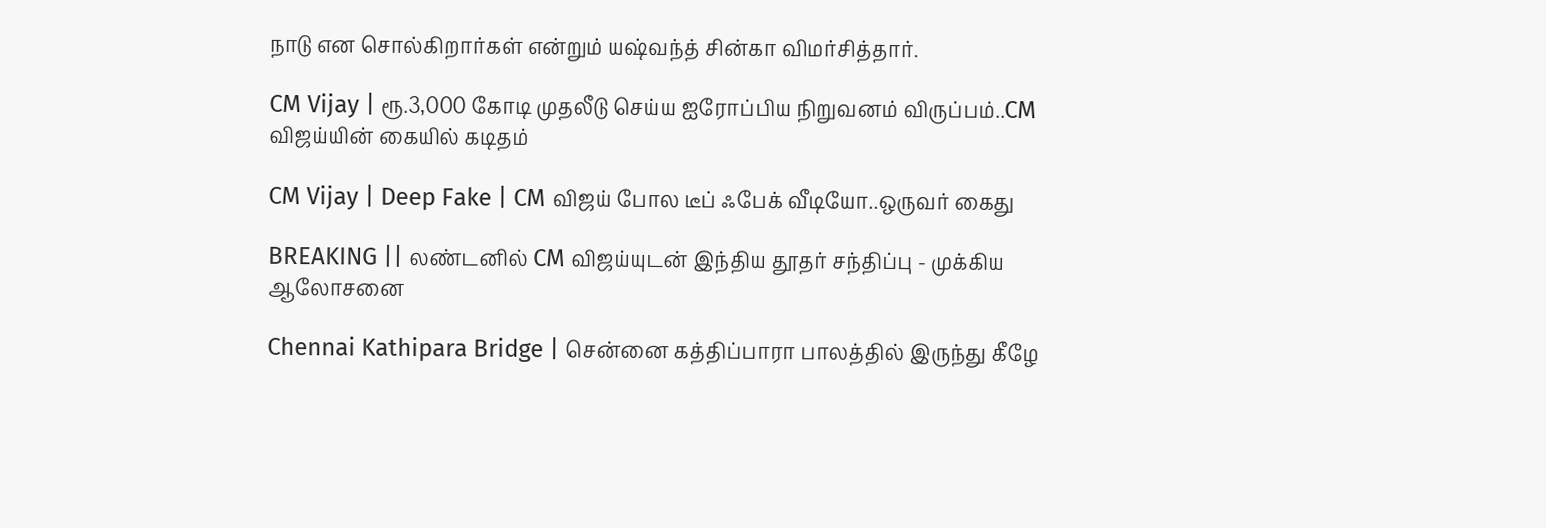நாடு என சொல்கிறார்கள் என்றும் யஷ்வந்த் சின்கா விமர்சித்தார்.

CM Vijay | ரூ.3,000 கோடி முதலீடு செய்ய ஐரோப்பிய நிறுவனம் விருப்பம்..CM விஜய்யின் கையில் கடிதம்

CM Vijay | Deep Fake | CM விஜய் போல டீப் ஃபேக் வீடியோ..ஒருவர் கைது

BREAKING || லண்டனில் CM விஜய்யுடன் இந்திய தூதர் சந்திப்பு - முக்கிய ஆலோசனை

Chennai Kathipara Bridge | சென்னை கத்திப்பாரா பாலத்தில் இருந்து கீழே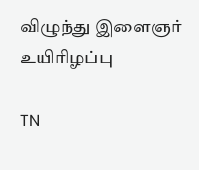விழுந்து இளைஞர் உயிரிழப்பு

TN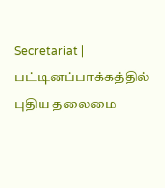Secretariat | பட்டினப்பாக்கத்தில் புதிய தலைமை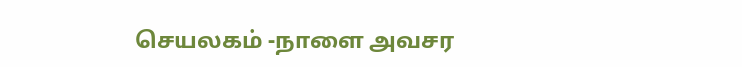செயலகம் -நாளை அவசர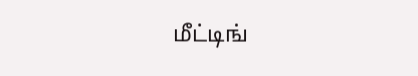மீட்டிங்